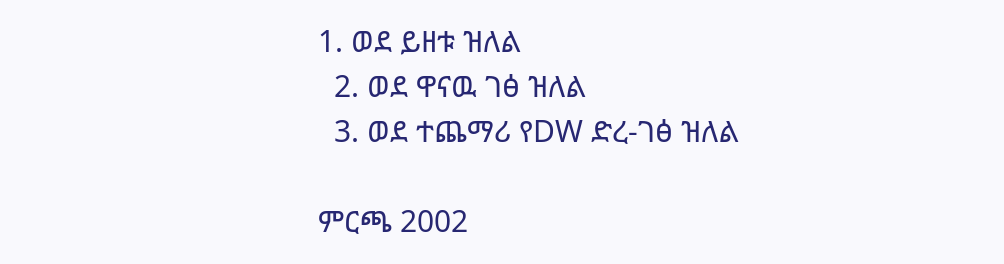1. ወደ ይዘቱ ዝለል
  2. ወደ ዋናዉ ገፅ ዝለል
  3. ወደ ተጨማሪ የDW ድረ-ገፅ ዝለል

ምርጫ 2002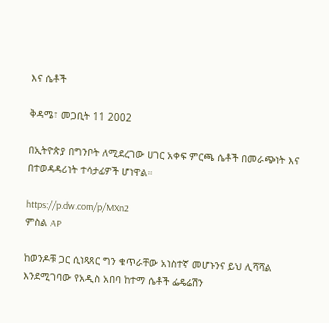እና ሴቶች

ቅዳሜ፣ መጋቢት 11 2002

በኢትዮጵያ በግንቦት ለሚደረገው ሀገር አቀፍ ምርጫ ሴቶች በመራጭነት እና በተወዳዳሪነት ተሳታፊዎች ሆነዋል።

https://p.dw.com/p/MXn2
ምስል AP

ከወንዶቹ ጋር ሲነጻጸር ግን ቁጥራቸው አነስተኛ መሆኑንና ይህ ሊሻሻል እንደሚገባው የአዲስ አበባ ከተማ ሴቶች ፌዴሬሽን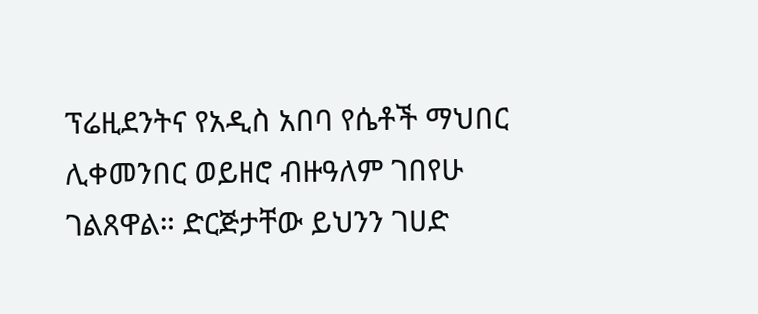ፕሬዚደንትና የአዲስ አበባ የሴቶች ማህበር ሊቀመንበር ወይዘሮ ብዙዓለም ገበየሁ ገልጸዋል። ድርጅታቸው ይህንን ገሀድ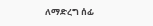ለማድረግ ሰፊ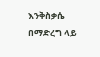እንቅስቃሴ በማድረግ ላይ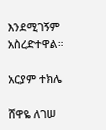እንደሚገኝም አስረድተዋል።

አርያም ተክሌ

ሸዋዬ ለገሠ